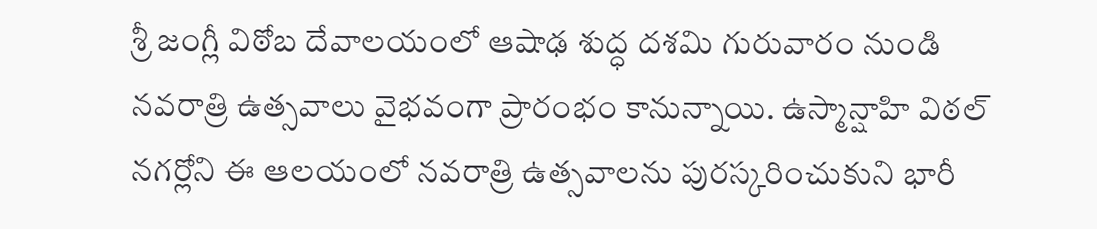శ్రీ జంగ్లీ విఠోబ దేవాలయంలో ఆషాఢ శుద్ధ దశమి గురువారం నుండి నవరాత్రి ఉత్సవాలు వైభవంగా ప్రారంభం కానున్నాయి. ఉస్మాన్షాహి విఠల్ నగర్లోని ఈ ఆలయంలో నవరాత్రి ఉత్సవాలను పురస్కరించుకుని భారీ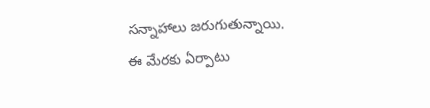సన్నాహాలు జరుగుతున్నాయి. ఈ మేరకు ఏర్పాటు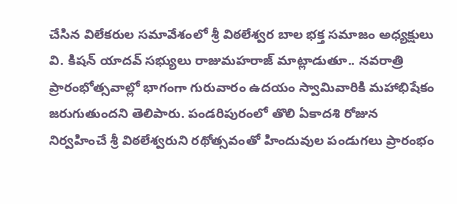చేసిన విలేకరుల సమావేశంలో శ్రీ విఠలేశ్వర బాల భక్త సమాజం అధ్యక్షులు వి. కిషన్ యాదవ్ సభ్యులు రాజుమహరాజ్ మాట్లాడుతూ.. నవరాత్రి ప్రారంభోత్సవాల్లో భాగంగా గురువారం ఉదయం స్వామివారికి మహాభిషేకం జరుగుతుందని తెలిపారు. పండరిపురంలో తొలి ఏకాదశి రోజున నిర్వహించే శ్రీ విఠలేశ్వరుని రథోత్సవంతో హిందువుల పండుగలు ప్రారంభం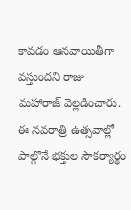కావడం ఆనవాయితీగా వస్తుందని రాజు మహారాజ్ వెల్లడించారు. ఈ నవరాత్రి ఉత్సవాల్లో పాల్గొనే భక్తుల సౌకర్యార్థం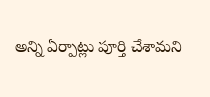అన్ని ఏర్పాట్లు పూర్తి చేశామని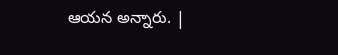ఆయన అన్నారు. |